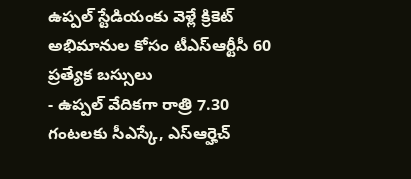ఉప్పల్ స్టేడియంకు వెళ్లే క్రికెట్ అభిమానుల కోసం టీఎస్ఆర్టీసీ 60 ప్రత్యేక బస్సులు
- ఉప్పల్ వేదికగా రాత్రి 7.30 గంటలకు సీఎస్కే, ఎస్ఆర్హెచ్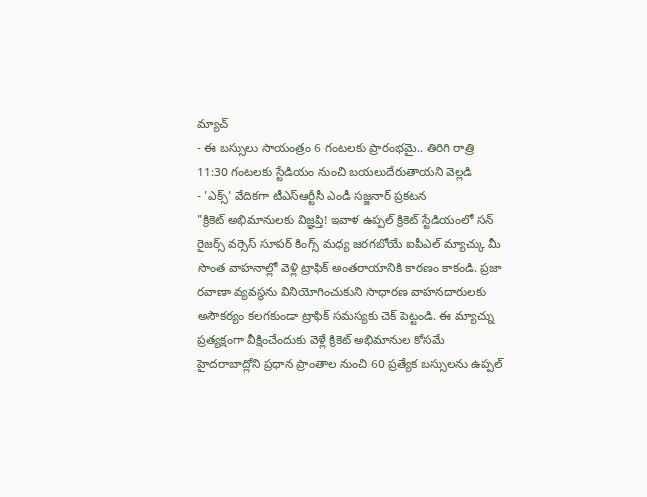మ్యాచ్
- ఈ బస్సులు సాయంత్రం 6 గంటలకు ప్రారంభమై.. తిరిగి రాత్రి 11:30 గంటలకు స్టేడియం నుంచి బయలుదేరుతాయని వెల్లడి
- 'ఎక్స్' వేదికగా టీఎస్ఆర్టీసీ ఎండీ సజ్జనార్ ప్రకటన
"క్రికెట్ అభిమానులకు విజ్ఞప్తి! ఇవాళ ఉప్పల్ క్రికెట్ స్టేడియంలో సన్ రైజర్స్ వర్సెస్ సూపర్ కింగ్స్ మధ్య జరగబోయే ఐపీఎల్ మ్యాచ్కు మీ సొంత వాహనాల్లో వెళ్లి ట్రాఫిక్ అంతరాయానికి కారణం కాకండి. ప్రజా రవాణా వ్యవస్థను వినియోగించుకుని సాధారణ వాహనదారులకు అసౌకర్యం కలగకుండా ట్రాఫిక్ సమస్యకు చెక్ పెట్టండి. ఈ మ్యాచ్ను ప్రత్యక్షంగా వీక్షించేందుకు వెళ్లే క్రికెట్ అభిమానుల కోసమే హైదరాబాద్లోని ప్రధాన ప్రాంతాల నుంచి 60 ప్రత్యేక బస్సులను ఉప్పల్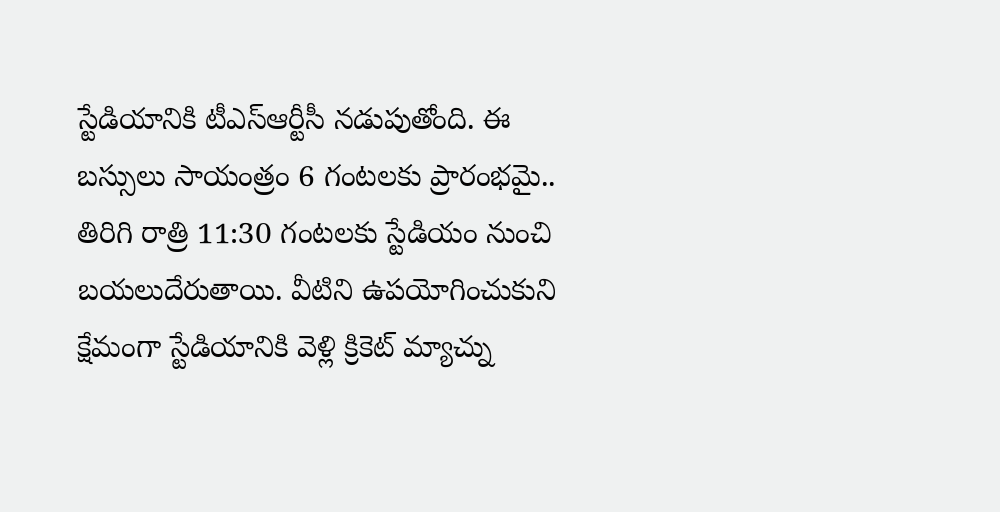స్టేడియానికి టీఎస్ఆర్టీసీ నడుపుతోంది. ఈ బస్సులు సాయంత్రం 6 గంటలకు ప్రారంభమై.. తిరిగి రాత్రి 11:30 గంటలకు స్టేడియం నుంచి బయలుదేరుతాయి. వీటిని ఉపయోగించుకుని క్షేమంగా స్టేడియానికి వెళ్లి క్రికెట్ మ్యాచ్ను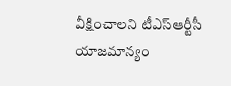వీక్షించాలని టీఎస్ఆర్టీసీ యాజమాన్యం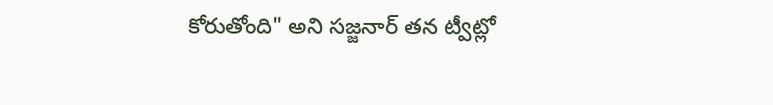కోరుతోంది" అని సజ్జనార్ తన ట్వీట్లో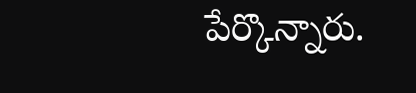పేర్కొన్నారు.